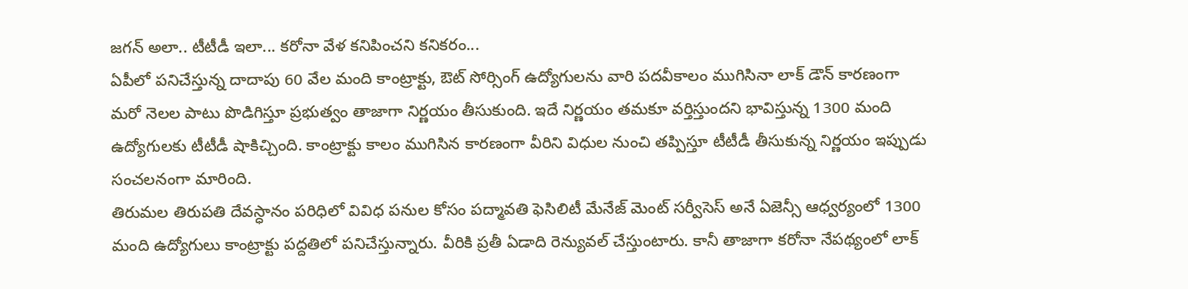జగన్ అలా.. టీటీడీ ఇలా... కరోనా వేళ కనిపించని కనికరం...
ఏపీలో పనిచేస్తున్న దాదాపు 60 వేల మంది కాంట్రాక్టు, ఔట్ సోర్సింగ్ ఉద్యోగులను వారి పదవీకాలం ముగిసినా లాక్ డౌన్ కారణంగా మరో నెలల పాటు పొడిగిస్తూ ప్రభుత్వం తాజాగా నిర్ణయం తీసుకుంది. ఇదే నిర్ణయం తమకూ వర్తిస్తుందని భావిస్తున్న 1300 మంది ఉద్యోగులకు టీటీడీ షాకిచ్చింది. కాంట్రాక్టు కాలం ముగిసిన కారణంగా వీరిని విధుల నుంచి తప్పిస్తూ టీటీడీ తీసుకున్న నిర్ణయం ఇప్పుడు సంచలనంగా మారింది.
తిరుమల తిరుపతి దేవస్ధానం పరిధిలో వివిధ పనుల కోసం పద్మావతి ఫెసిలిటీ మేనేజ్ మెంట్ సర్వీసెస్ అనే ఏజెన్సీ ఆధ్వర్యంలో 1300 మంది ఉద్యోగులు కాంట్రాక్టు పద్దతిలో పనిచేస్తున్నారు. వీరికి ప్రతీ ఏడాది రెన్యువల్ చేస్తుంటారు. కానీ తాజాగా కరోనా నేపథ్యంలో లాక్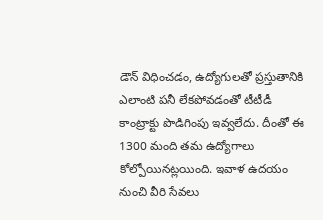డౌన్ విధించడం, ఉద్యోగులతో ప్రస్తుతానికి ఎలాంటి పనీ లేకపోవడంతో టీటీడీ కాంట్రాక్టు పొడిగింపు ఇవ్వలేదు. దీంతో ఈ 1300 మంది తమ ఉద్యోగాలు కోల్పోయినట్లయింది. ఇవాళ ఉదయం నుంచి వీరి సేవలు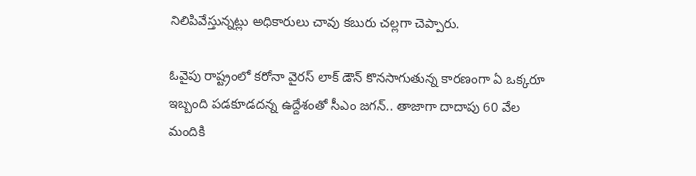నిలిపివేస్తున్నట్లు అధికారులు చావు కబురు చల్లగా చెప్పారు.

ఓవైపు రాష్ట్రంలో కరోనా వైరస్ లాక్ డౌన్ కొనసాగుతున్న కారణంగా ఏ ఒక్కరూ ఇబ్బంది పడకూడదన్న ఉద్దేశంతో సీఎం జగన్.. తాజాగా దాదాపు 60 వేల మందికి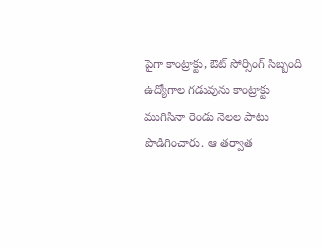పైగా కాంట్రాక్టు, ఔట్ సోర్సింగ్ సిబ్బంది ఉద్యోగాల గడువును కాంట్రాక్టు ముగిసినా రెండు నెలల పాటు పొడిగించారు. ఆ తర్వాత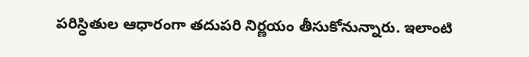పరిస్ధితుల ఆధారంగా తదుపరి నిర్ణయం తీసుకోనున్నారు. ఇలాంటి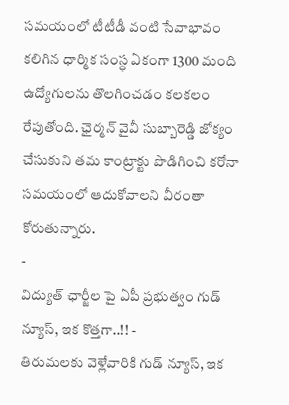సమయంలో టీటీడీ వంటి సేవాభావం కలిగిన ధార్మిక సంస్ధ ఏకంగా 1300 మంది ఉద్యోగులను తొలగించడం కలకలం రేపుతోంది. ఛైర్మన్ వైవీ సుబ్బారెడ్డి జోక్యం చేసుకుని తమ కాంట్రాక్టు పొడిగించి కరోనా సమయంలో ఆదుకోవాలని వీరంతా కోరుతున్నారు.
-
విద్యుత్ ఛార్జీల పై ఏపీ ప్రభుత్వం గుడ్ న్యూస్, ఇక కొత్తగా..!! -
తిరుమలకు వెళ్లేవారికి గుడ్ న్యూస్, ఇక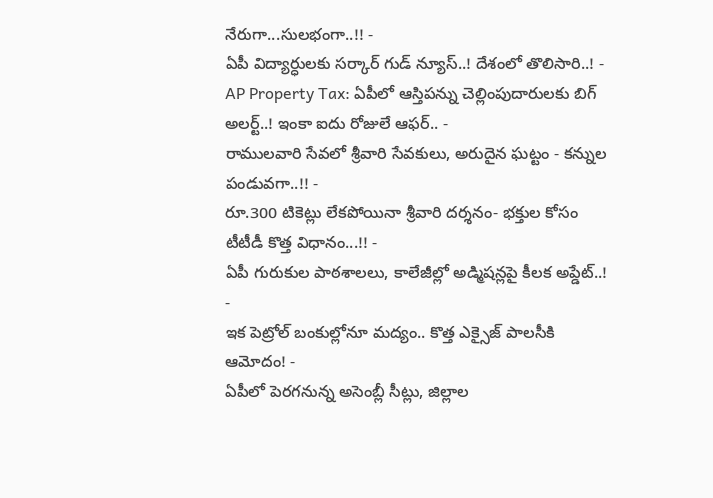నేరుగా...సులభంగా..!! -
ఏపీ విద్యార్ధులకు సర్కార్ గుడ్ న్యూస్..! దేశంలో తొలిసారి..! -
AP Property Tax: ఏపీలో ఆస్తిపన్ను చెల్లింపుదారులకు బిగ్ అలర్ట్..! ఇంకా ఐదు రోజులే ఆఫర్.. -
రాములవారి సేవలో శ్రీవారి సేవకులు, అరుదైన ఘట్టం - కన్నుల పండువగా..!! -
రూ.300 టికెట్లు లేకపోయినా శ్రీవారి దర్శనం- భక్తుల కోసం టీటీడీ కొత్త విధానం...!! -
ఏపీ గురుకుల పాఠశాలలు, కాలేజీల్లో అడ్మిషన్లపై కీలక అప్డేట్..! -
ఇక పెట్రోల్ బంకుల్లోనూ మద్యం.. కొత్త ఎక్సైజ్ పాలసీకి ఆమోదం! -
ఏపీలో పెరగనున్న అసెంబ్లీ సీట్లు, జిల్లాల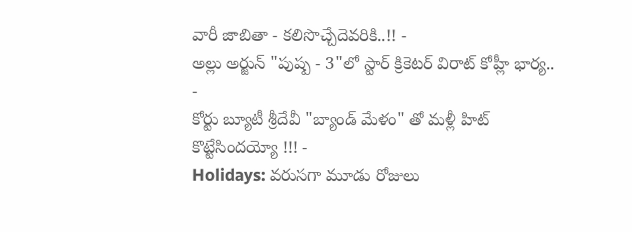వారీ జాబితా - కలిసొచ్చేదెవరికి..!! -
అల్లు అర్జున్ "పుష్ప - 3"లో స్టార్ క్రికెటర్ విరాట్ కోహ్లీ భార్య.. -
కోర్టు బ్యూటీ శ్రీదేవీ "బ్యాండ్ మేళం" తో మళ్లీ హిట్ కొట్టేసిందయ్యో !!! -
Holidays: వరుసగా మూడు రోజులు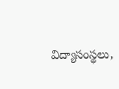విద్యాసంస్థలు,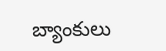బ్యాంకులు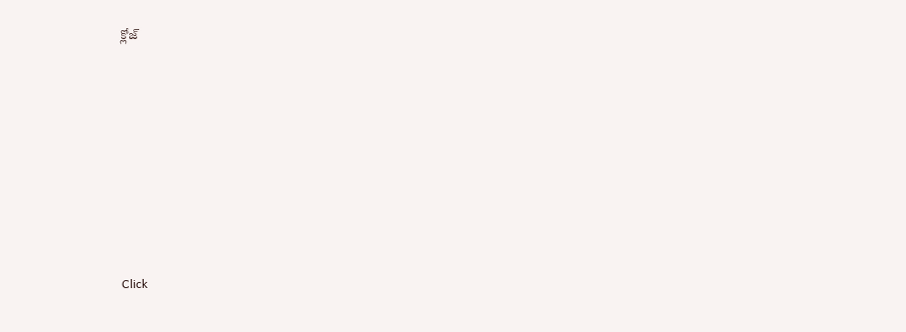క్లోజ్












Click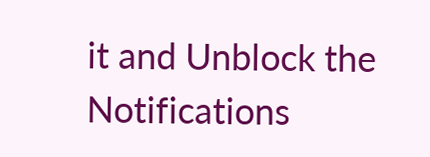it and Unblock the Notifications